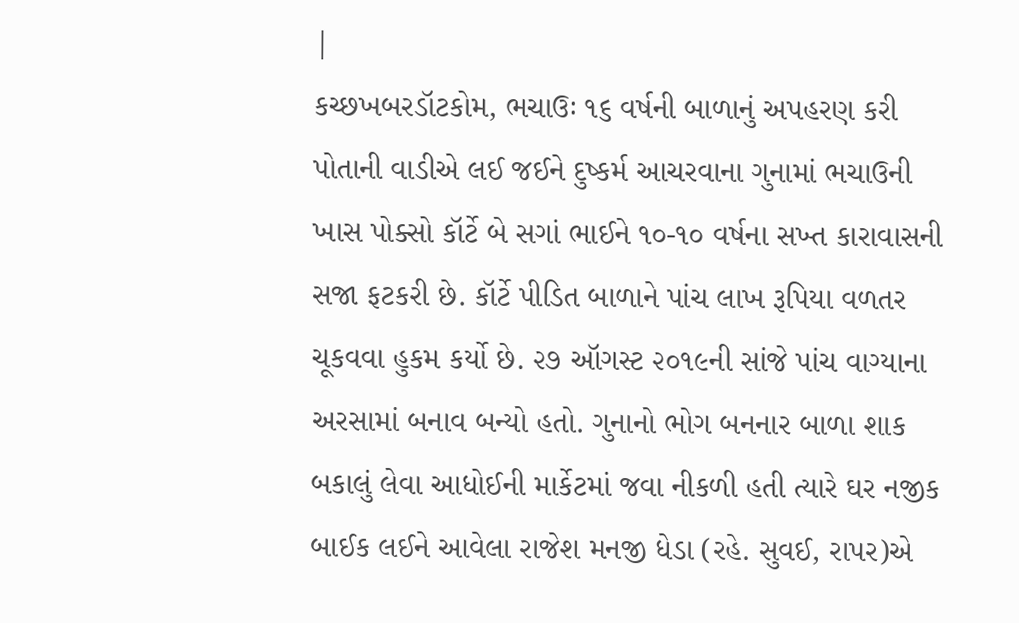|
કચ્છખબરડૉટકોમ, ભચાઉઃ ૧૬ વર્ષની બાળાનું અપહરણ કરી પોતાની વાડીએ લઈ જઈને દુષ્કર્મ આચરવાના ગુનામાં ભચાઉની ખાસ પોક્સો કૉર્ટે બે સગાં ભાઈને ૧૦-૧૦ વર્ષના સખ્ત કારાવાસની સજા ફટકરી છે. કૉર્ટે પીડિત બાળાને પાંચ લાખ રૂપિયા વળતર ચૂકવવા હુકમ કર્યો છે. ૨૭ ઑગસ્ટ ૨૦૧૯ની સાંજે પાંચ વાગ્યાના અરસામાં બનાવ બન્યો હતો. ગુનાનો ભોગ બનનાર બાળા શાક બકાલું લેવા આધોઈની માર્કેટમાં જવા નીકળી હતી ત્યારે ઘર નજીક બાઈક લઈને આવેલા રાજેશ મનજી ધેડા (રહે. સુવઈ, રાપર)એ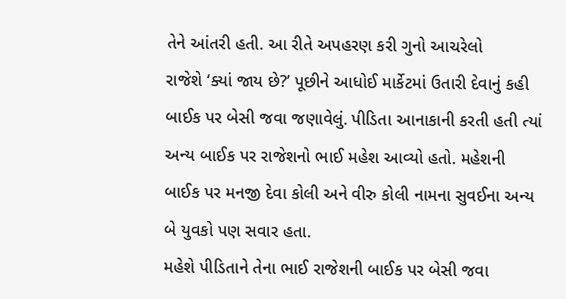તેને આંતરી હતી. આ રીતે અપહરણ કરી ગુનો આચરેલો
રાજેશે ‘ક્યાં જાય છે?’ પૂછીને આધોઈ માર્કેટમાં ઉતારી દેવાનું કહી બાઈક પર બેસી જવા જણાવેલું. પીડિતા આનાકાની કરતી હતી ત્યાં અન્ય બાઈક પર રાજેશનો ભાઈ મહેશ આવ્યો હતો. મહેશની બાઈક પર મનજી દેવા કોલી અને વીરુ કોલી નામના સુવઈના અન્ય બે યુવકો પણ સવાર હતા.
મહેશે પીડિતાને તેના ભાઈ રાજેશની બાઈક પર બેસી જવા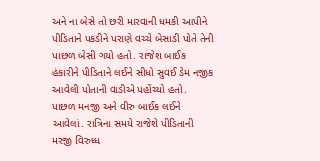અને ના બેસે તો છરી મારવાની ધમકી આપીને પીડિતાને પકડીને પરાણે વચ્ચે બેસાડી પોતે તેની પાછળ બેસી ગયો હતો. રાજેશ બાઈક હંકારીને પીડિતાને લઈને સીધો સુવઈ ડેમ નજીક આવેલી પોતાની વાડીએ પહોંચ્યો હતો.
પાછળ મનજી અને વીરુ બાઈક લઈને આવેલાં. રાત્રિના સમયે રાજેશે પીડિતાની મરજી વિરુધ્ધ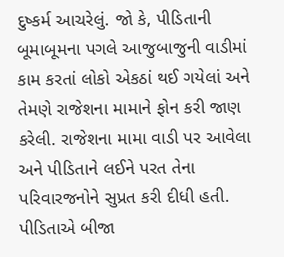દુષ્કર્મ આચરેલું. જો કે, પીડિતાની બૂમાબૂમના પગલે આજુબાજુની વાડીમાં કામ કરતાં લોકો એકઠાં થઈ ગયેલાં અને તેમણે રાજેશના મામાને ફોન કરી જાણ કરેલી. રાજેશના મામા વાડી પર આવેલા અને પીડિતાને લઈને પરત તેના પરિવારજનોને સુપ્રત કરી દીધી હતી.
પીડિતાએ બીજા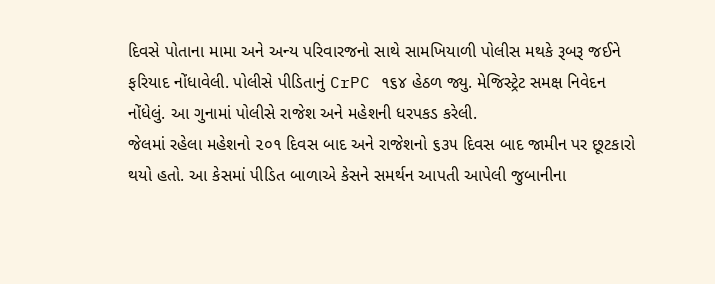દિવસે પોતાના મામા અને અન્ય પરિવારજનો સાથે સામખિયાળી પોલીસ મથકે રૂબરૂ જઈને ફરિયાદ નોંધાવેલી. પોલીસે પીડિતાનું CrPC ૧૬૪ હેઠળ જ્યુ. મેજિસ્ટ્રેટ સમક્ષ નિવેદન નોંધેલું. આ ગુનામાં પોલીસે રાજેશ અને મહેશની ધરપકડ કરેલી.
જેલમાં રહેલા મહેશનો ૨૦૧ દિવસ બાદ અને રાજેશનો ૬૩૫ દિવસ બાદ જામીન પર છૂટકારો થયો હતો. આ કેસમાં પીડિત બાળાએ કેસને સમર્થન આપતી આપેલી જુબાનીના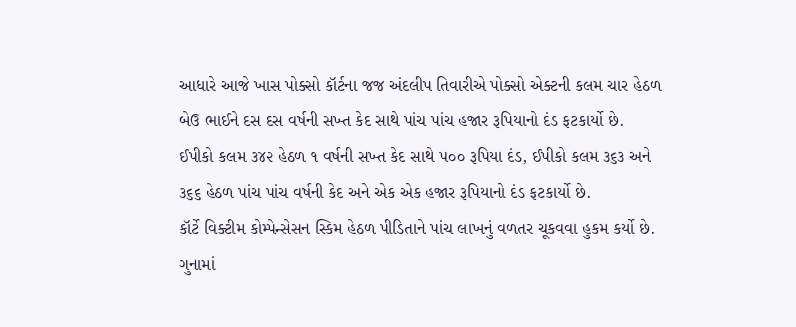આધારે આજે ખાસ પોક્સો કૉર્ટના જજ અંદલીપ તિવારીએ પોક્સો એક્ટની કલમ ચાર હેઠળ બેઉ ભાઈને દસ દસ વર્ષની સખ્ત કેદ સાથે પાંચ પાંચ હજાર રૂપિયાનો દંડ ફટકાર્યો છે.
ઈપીકો કલમ ૩૪૨ હેઠળ ૧ વર્ષની સખ્ત કેદ સાથે ૫૦૦ રૂપિયા દંડ, ઈપીકો કલમ ૩૬૩ અને ૩૬૬ હેઠળ પાંચ પાંચ વર્ષની કેદ અને એક એક હજાર રૂપિયાનો દંડ ફટકાર્યો છે.
કૉર્ટે વિક્ટીમ કોમ્પેન્સેસન સ્કિમ હેઠળ પીડિતાને પાંચ લાખનું વળતર ચૂકવવા હુકમ કર્યો છે.
ગુનામાં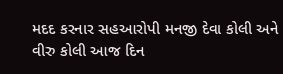મદદ કરનાર સહઆરોપી મનજી દેવા કોલી અને વીરુ કોલી આજ દિન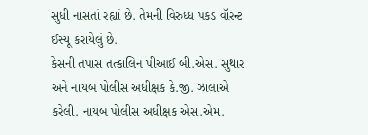સુધી નાસતાં રહ્યાં છે. તેમની વિરુધ્ધ પકડ વૉરન્ટ ઈસ્યૂ કરાયેલું છે.
કેસની તપાસ તત્કાલિન પીઆઈ બી.એસ. સુથાર અને નાયબ પોલીસ અધીક્ષક કે.જી. ઝાલાએ કરેલી. નાયબ પોલીસ અધીક્ષક એસ.એમ.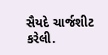સૈયદે ચાર્જશીટ કરેલી.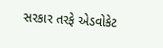સરકાર તરફે એડવોકેટ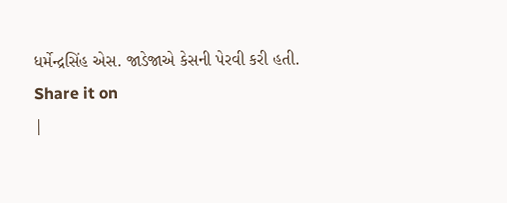ધર્મેન્દ્રસિંહ એસ. જાડેજાએ કેસની પેરવી કરી હતી.
Share it on
|